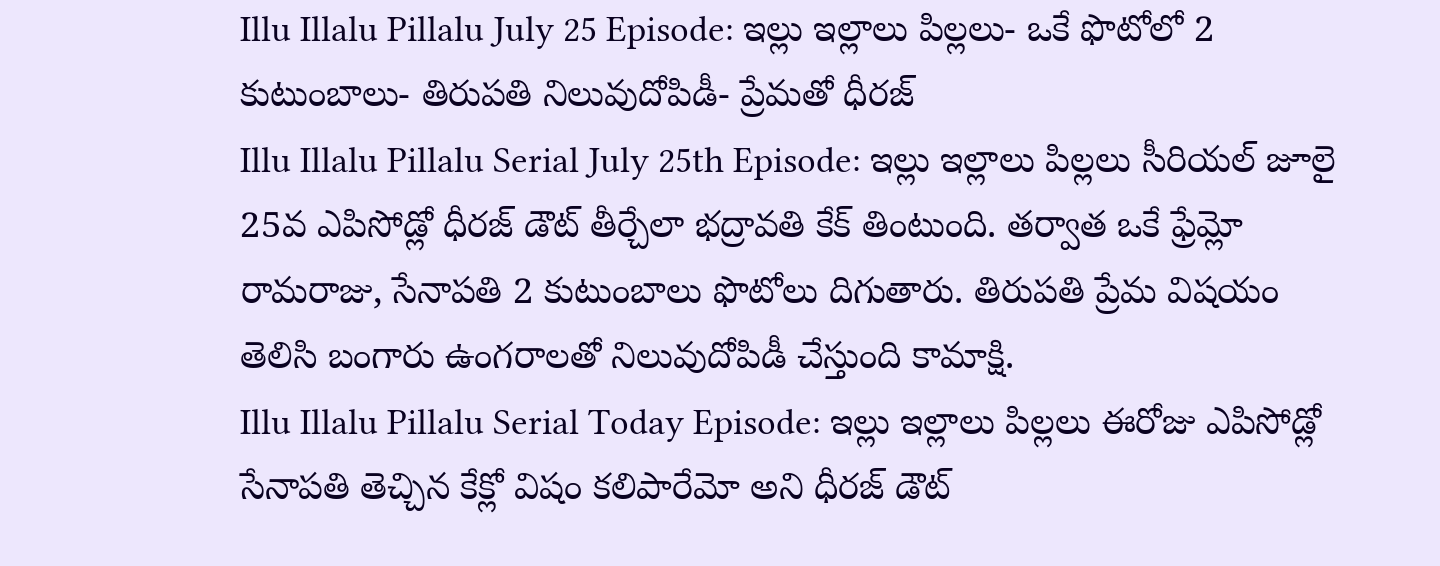Illu Illalu Pillalu July 25 Episode: ఇల్లు ఇల్లాలు పిల్లలు- ఒకే ఫొటోలో 2 కుటుంబాలు- తిరుపతి నిలువుదోపిడీ- ప్రేమతో ధీరజ్
Illu Illalu Pillalu Serial July 25th Episode: ఇల్లు ఇల్లాలు పిల్లలు సీరియల్ జూలై 25వ ఎపిసోడ్లో ధీరజ్ డౌట్ తీర్చేలా భద్రావతి కేక్ తింటుంది. తర్వాత ఒకే ఫ్రేమ్లో రామరాజు, సేనాపతి 2 కుటుంబాలు ఫొటోలు దిగుతారు. తిరుపతి ప్రేమ విషయం తెలిసి బంగారు ఉంగరాలతో నిలువుదోపిడీ చేస్తుంది కామాక్షి.
Illu Illalu Pillalu Serial Today Episode: ఇల్లు ఇల్లాలు పిల్లలు ఈరోజు ఎపిసోడ్లో సేనాపతి తెచ్చిన కేక్లో విషం కలిపారేమో అని ధీరజ్ డౌట్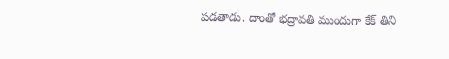పడతాడు. దాంతో భద్రావతి ముందుగా కేక్ తిని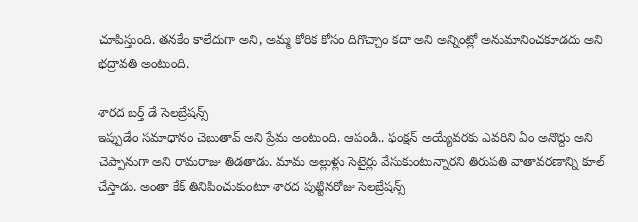చూపిస్తుంది. తనకేం కాలేదుగా అని, అమ్మ కోరిక కోసం దిగొచ్చాం కదా అని అన్నింట్లో అనుమానించకూడదు అని భద్రావతి అంటుంది.

శారద బర్త్ డే సెలబ్రేషన్స్
ఇప్పుడేం సమాధానం చెబుతావ్ అని ప్రేమ అంటుంది. ఆపండి.. ఫంక్షన్ అయ్యేవరకు ఎవరిని ఏం అనొద్దు అని చెప్పానుగా అని రామరాజు తిడతాడు. మామ అల్లుళ్లు సెటైర్లు వేసుకుంటున్నారని తిరుపతి వాతావరణాన్ని కూల్ చేస్తాడు. అంతా కేక్ తినిపించుకుంటూ శారద పుట్టినరోజు సెలబ్రేషన్స్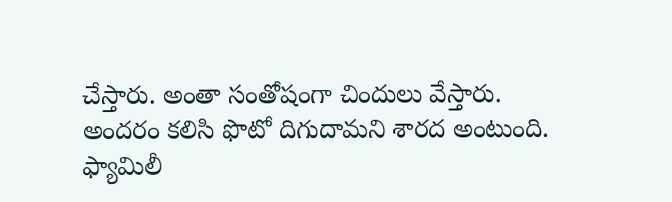చేస్తారు. అంతా సంతోషంగా చిందులు వేస్తారు.
అందరం కలిసి ఫొటో దిగుదామని శారద అంటుంది. ఫ్యామిలీ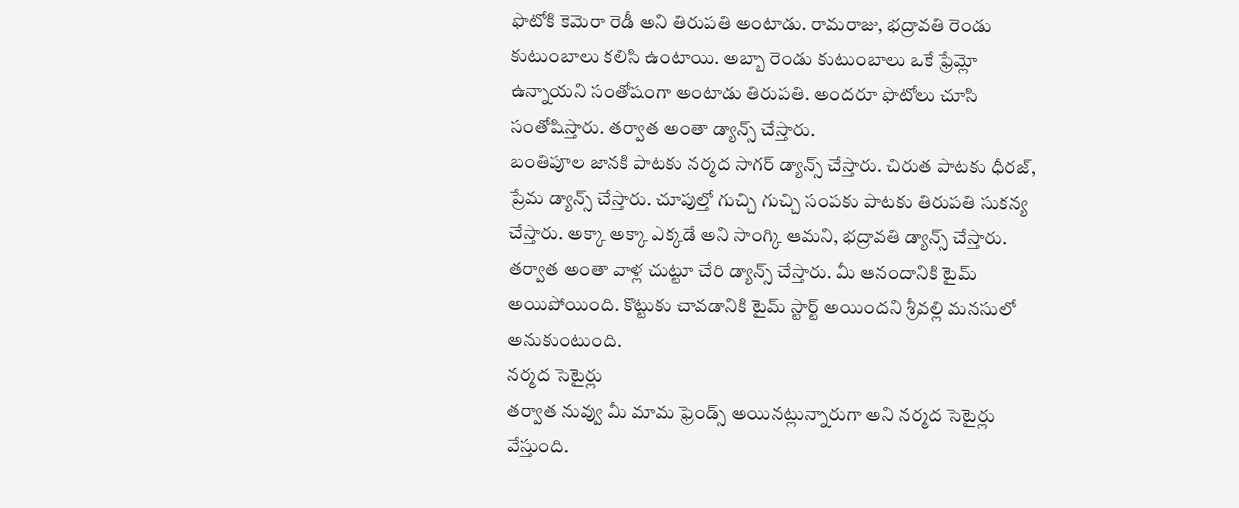ఫొటోకి కెమెరా రెడీ అని తిరుపతి అంటాడు. రామరాజు, భద్రావతి రెండు కుటుంబాలు కలిసి ఉంటాయి. అబ్బా రెండు కుటుంబాలు ఒకే ఫ్రేమ్లో ఉన్నాయని సంతోషంగా అంటాడు తిరుపతి. అందరూ ఫొటోలు చూసి సంతోషిస్తారు. తర్వాత అంతా డ్యాన్స్ చేస్తారు.
బంతిపూల జానకి పాటకు నర్మద సాగర్ డ్యాన్స్ చేస్తారు. చిరుత పాటకు ధీరజ్, ప్రేమ డ్యాన్స్ చేస్తారు. చూపుల్తో గుచ్చి గుచ్చి సంపకు పాటకు తిరుపతి సుకన్య చేస్తారు. అక్కా అక్కా ఎక్కడే అని సాంగ్కి ఆమని, భద్రావతి డ్యాన్స్ చేస్తారు. తర్వాత అంతా వాళ్ల చుట్టూ చేరి డ్యాన్స్ చేస్తారు. మీ ఆనందానికి టైమ్ అయిపోయింది. కొట్టుకు చావడానికి టైమ్ స్టార్ట్ అయిందని శ్రీవల్లి మనసులో అనుకుంటుంది.
నర్మద సెటైర్లు
తర్వాత నువ్వు మీ మామ ఫ్రెండ్స్ అయినట్లున్నారుగా అని నర్మద సెటైర్లు వేస్తుంది.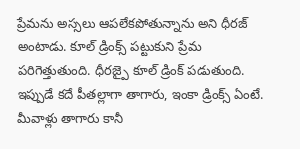ప్రేమను అస్సలు ఆపలేకపోతున్నాను అని ధీరజ్ అంటాడు. కూల్ డ్రింక్స్ పట్టుకుని ప్రేమ పరిగెత్తుతుంది. ధీరజ్పై కూల్ డ్రింక్ పడుతుంది. ఇప్పుడే కదే పీతల్లాగా తాగారు, ఇంకా డ్రింక్స్ ఏంటే. మీవాళ్లు తాగారు కానీ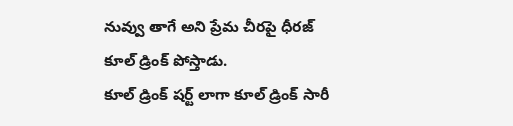నువ్వు తాగే అని ప్రేమ చీరపై ధీరజ్ కూల్ డ్రింక్ పోస్తాడు.
కూల్ డ్రింక్ షర్ట్ లాగా కూల్ డ్రింక్ సారీ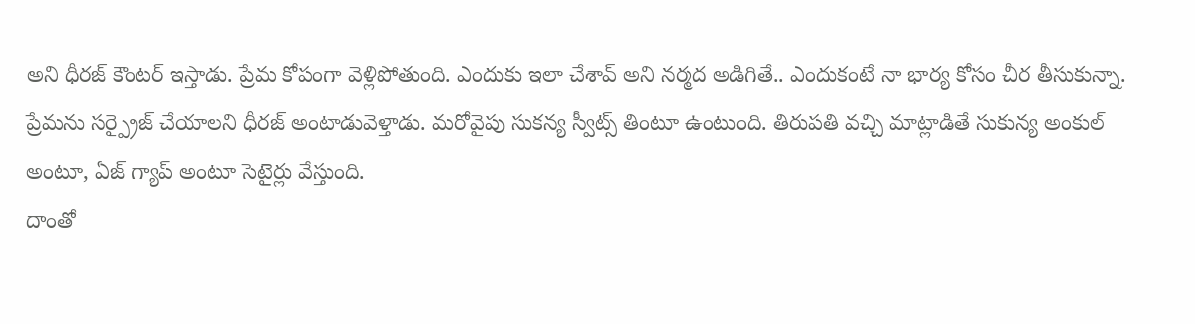అని ధీరజ్ కౌంటర్ ఇస్తాడు. ప్రేమ కోపంగా వెళ్లిపోతుంది. ఎందుకు ఇలా చేశావ్ అని నర్మద అడిగితే.. ఎందుకంటే నా భార్య కోసం చీర తీసుకున్నా. ప్రేమను సర్ప్రైజ్ చేయాలని ధీరజ్ అంటాడువెళ్తాడు. మరోవైపు సుకన్య స్వీట్స్ తింటూ ఉంటుంది. తిరుపతి వచ్చి మాట్లాడితే సుకున్య అంకుల్ అంటూ, ఏజ్ గ్యాప్ అంటూ సెటైర్లు వేస్తుంది.
దాంతో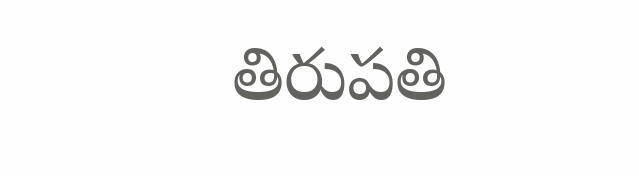తిరుపతి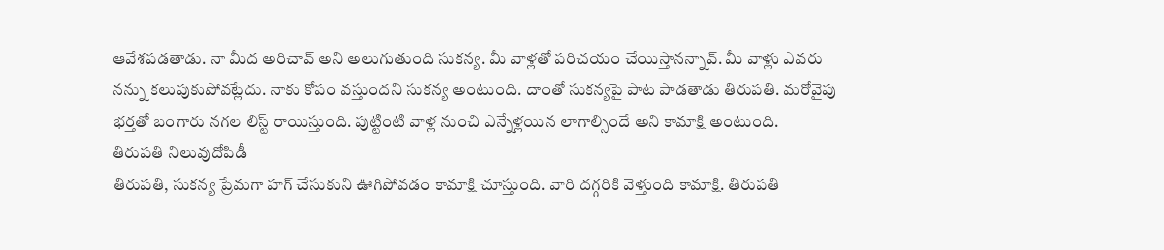ఆవేశపడతాడు. నా మీద అరిచావ్ అని అలుగుతుంది సుకన్య. మీ వాళ్లతో పరిచయం చేయిస్తానన్నావ్. మీ వాళ్లు ఎవరు నన్ను కలుపుకుపోవట్లేదు. నాకు కోపం వస్తుందని సుకన్య అంటుంది. దాంతో సుకన్యపై పాట పాడతాడు తిరుపతి. మరోవైపు భర్తతో బంగారు నగల లిస్ట్ రాయిస్తుంది. పుట్టింటి వాళ్ల నుంచి ఎన్నేళ్లయిన లాగాల్సిందే అని కామాక్షి అంటుంది.
తిరుపతి నిలువుదోపిడీ
తిరుపతి, సుకన్య ప్రేమగా హగ్ చేసుకుని ఊగిపోవడం కామాక్షి చూస్తుంది. వారి దగ్గరికి వెళ్తుంది కామాక్షి. తిరుపతి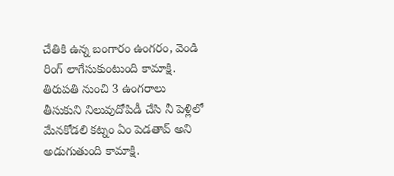చేతికి ఉన్న బంగారం ఉంగరం, వెండి రింగ్ లాగేసుకుంటుంది కామాక్షి. తిరుపతి నుంచి 3 ఉంగరాలు తీసుకుని నిలువుదోపిడీ చేసి నీ పెళ్లిలో మేనకోడలి కట్నం ఏం పెడతావ్ అని అడుగుతుంది కామాక్షి.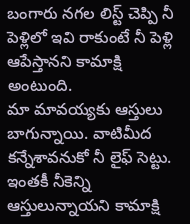బంగారు నగల లిస్ట్ చెప్పి నీ పెళ్లిలో ఇవి రాకుంటే నీ పెళ్లి ఆపేస్తానని కామాక్షి అంటుంది.
మా మావయ్యకు ఆస్తులు బాగున్నాయి. వాటిమీద కన్నేశావనుకో నీ లైఫ్ సెట్టు. ఇంతకీ నీకెన్ని ఆస్తులున్నాయని కామాక్షి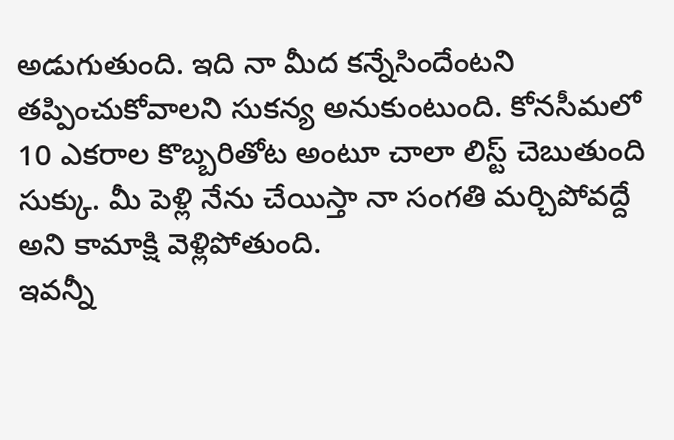అడుగుతుంది. ఇది నా మీద కన్నేసిందేంటని తప్పించుకోవాలని సుకన్య అనుకుంటుంది. కోనసీమలో 10 ఎకరాల కొబ్బరితోట అంటూ చాలా లిస్ట్ చెబుతుంది సుక్కు. మీ పెళ్లి నేను చేయిస్తా నా సంగతి మర్చిపోవద్దే అని కామాక్షి వెళ్లిపోతుంది.
ఇవన్నీ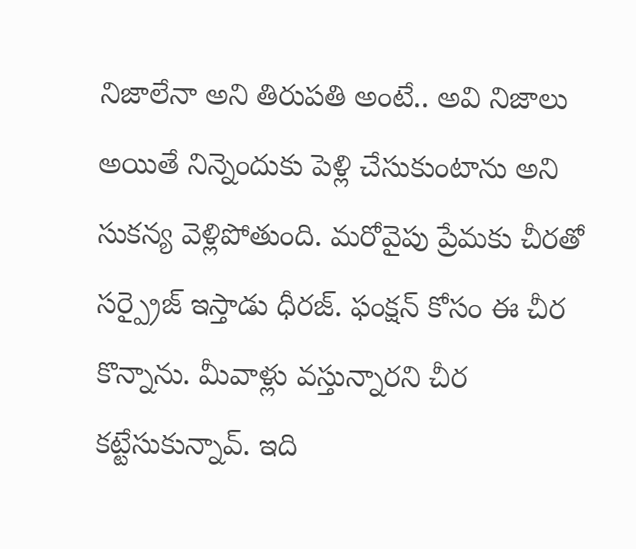నిజాలేనా అని తిరుపతి అంటే.. అవి నిజాలు అయితే నిన్నెందుకు పెళ్లి చేసుకుంటాను అని సుకన్య వెళ్లిపోతుంది. మరోవైపు ప్రేమకు చీరతో సర్ప్రైజ్ ఇస్తాడు ధీరజ్. ఫంక్షన్ కోసం ఈ చీర కొన్నాను. మీవాళ్లు వస్తున్నారని చీర కట్టేసుకున్నావ్. ఇది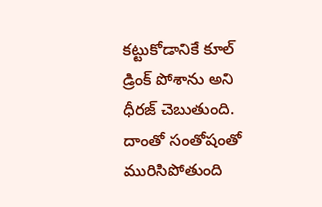కట్టుకోడానికే కూల్ డ్రింక్ పోశాను అని ధీరజ్ చెబుతుంది. దాంతో సంతోషంతో మురిసిపోతుంది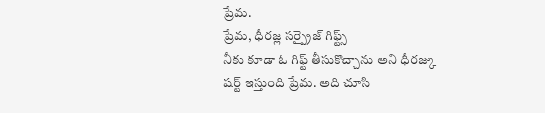ప్రేమ.
ప్రేమ, ధీరజ్ల సర్ప్రైజ్ గిఫ్ట్స్
నీకు కూడా ఓ గిఫ్ట్ తీసుకొచ్చాను అని ధీరజ్కు షర్ట్ ఇస్తుంది ప్రేమ. అది చూసి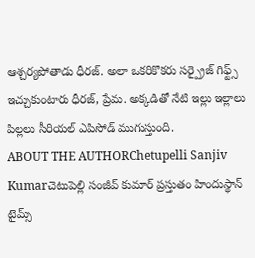ఆశ్చర్యపోతాడు ధీరజ్. అలా ఒకరికొకరు సర్ప్రైజ్ గిఫ్ట్స్ ఇచ్చుకుంటారు ధీరజ్, ప్రేమ. అక్కడితో నేటి ఇల్లు ఇల్లాలు పిల్లలు సీరియల్ ఎపిసోడ్ ముగుస్తుంది.
ABOUT THE AUTHORChetupelli Sanjiv Kumarచెటుపెల్లి సంజీవ్ కుమార్ ప్రస్తుతం హిందుస్థాన్ టైమ్స్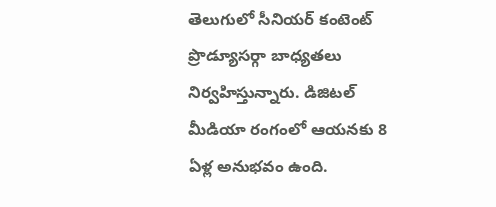తెలుగులో సీనియర్ కంటెంట్ ప్రొడ్యూసర్గా బాధ్యతలు నిర్వహిస్తున్నారు. డిజిటల్ మీడియా రంగంలో ఆయనకు 8 ఏళ్ల అనుభవం ఉంది.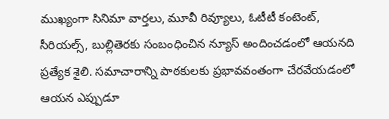ముఖ్యంగా సినిమా వార్తలు, మూవీ రివ్యూలు, ఓటీటీ కంటెంట్, సీరియల్స్, బుల్లితెరకు సంబంధించిన న్యూస్ అందించడంలో ఆయనది ప్రత్యేక శైలి. సమాచారాన్ని పాఠకులకు ప్రభావవంతంగా చేరవేయడంలో ఆయన ఎప్పుడూ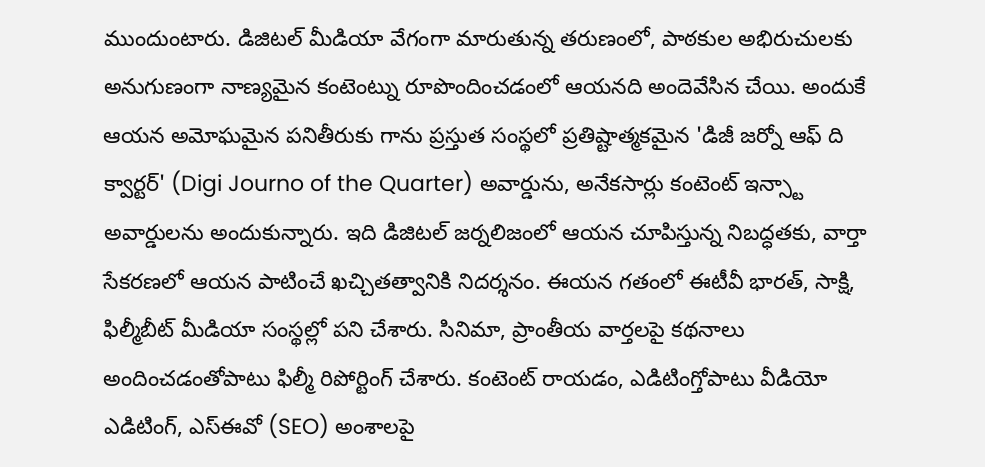ముందుంటారు. డిజిటల్ మీడియా వేగంగా మారుతున్న తరుణంలో, పాఠకుల అభిరుచులకు అనుగుణంగా నాణ్యమైన కంటెంట్ను రూపొందించడంలో ఆయనది అందెవేసిన చేయి. అందుకే ఆయన అమోఘమైన పనితీరుకు గాను ప్రస్తుత సంస్థలో ప్రతిష్టాత్మకమైన 'డిజీ జర్నో ఆఫ్ ది క్వార్టర్' (Digi Journo of the Quarter) అవార్డును, అనేకసార్లు కంటెంట్ ఇన్స్టా అవార్డులను అందుకున్నారు. ఇది డిజిటల్ జర్నలిజంలో ఆయన చూపిస్తున్న నిబద్ధతకు, వార్తా సేకరణలో ఆయన పాటించే ఖచ్చితత్వానికి నిదర్శనం. ఈయన గతంలో ఈటీవీ భారత్, సాక్షి, ఫిల్మీబీట్ మీడియా సంస్థల్లో పని చేశారు. సినిమా, ప్రాంతీయ వార్తలపై కథనాలు అందించడంతోపాటు ఫిల్మీ రిపోర్టింగ్ చేశారు. కంటెంట్ రాయడం, ఎడిటింగ్తోపాటు వీడియో ఎడిటింగ్, ఎస్ఈవో (SEO) అంశాలపై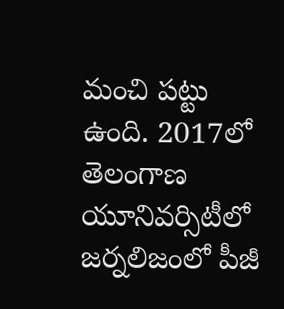మంచి పట్టు ఉంది. 2017లో తెలంగాణ యూనివర్సిటీలో జర్నలిజంలో పీజీ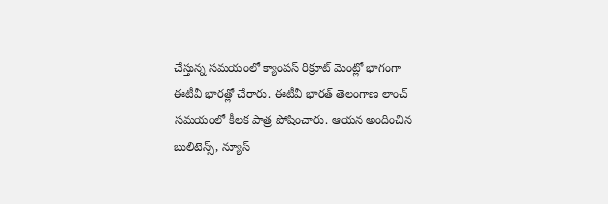చేస్తున్న సమయంలో క్యాంపస్ రిక్రూట్ మెంట్లో భాగంగా ఈటీవీ భారత్లో చేరారు. ఈటీవీ భారత్ తెలంగాణ లాంచ్ సమయంలో కీలక పాత్ర పోషించారు. ఆయన అందించిన బులిటెన్స్, న్యూస్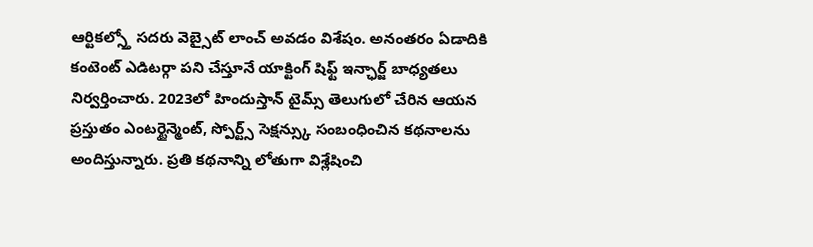ఆర్టికల్స్తో సదరు వెబ్సైట్ లాంచ్ అవడం విశేషం. అనంతరం ఏడాదికి కంటెంట్ ఎడిటర్గా పని చేస్తూనే యాక్టింగ్ షిఫ్ట్ ఇన్ఛార్జ్ బాధ్యతలు నిర్వర్తించారు. 2023లో హిందుస్తాన్ టైమ్స్ తెలుగులో చేరిన ఆయన ప్రస్తుతం ఎంటర్టైన్మెంట్, స్పోర్ట్స్ సెక్షన్స్కు సంబంధించిన కథనాలను అందిస్తున్నారు. ప్రతి కథనాన్ని లోతుగా విశ్లేషించి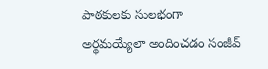పాఠకులకు సులభంగా అర్థమయ్యేలా అందించడం సంజీవ్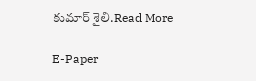కుమార్ శైలి.Read More

E-Paper